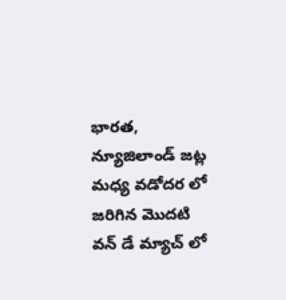భారత, న్యూజిలాండ్ జట్ల మధ్య వడోదర లో జరిగిన మొదటి వన్ డే మ్యాచ్ లో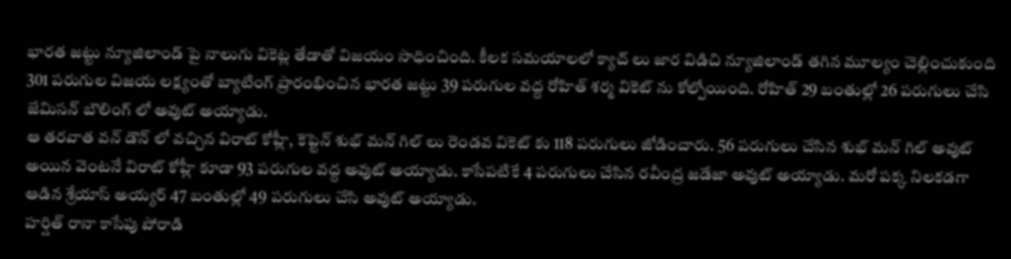భారత జట్టు న్యూజిలాండ్ పై నాలుగు వికెట్ల తేడాతో విజయం సాధించింది. కీలక సమయాలలో క్యాచ్ లు జార విడిచి న్యూజిలాండ్ తగిన మూల్యం చెల్లించుకుంది
301 పరుగుల విజయ లక్ష్యంతో బ్యాటింగ్ ప్రారంభించిన భారత జట్టు 39 పరుగుల వద్ద రోహిత్ శర్మ వికెట్ ను కోల్పోయింది. రోహిత్ 29 బంతుల్లో 26 పరుగులు చేసి జేమిసన్ బౌలింగ్ లో అవుట్ అయ్యాడు.
ఆ తరవాత వన్ డౌన్ లో వచ్చిన విరాట్ కోహ్లీ, కెప్టెన్ శుభ్ మన్ గిల్ లు రెండవ వికెట్ కు 118 పరుగులు జోడించారు. 56 పరుగులు చేసిన శుభ్ మన్ గిల్ అవుట్ అయిన వెంటనే విరాట్ కోహ్లీ కూడా 93 పరుగుల వద్ద అవుట్ అయ్యాడు. కాసేపటికే 4 పరుగులు చేసిన రవీంద్ర జడేజా అవుట్ అయ్యాడు. మరో పక్క నిలకడగా ఆడిన శ్రేయాస్ అయ్యర్ 47 బంతుల్లో 49 పరుగులు చేసి అవుట్ అయ్యాడు.
హర్షిత్ రానా కాసేపు పోరాడి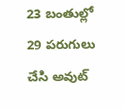23 బంతుల్లో 29 పరుగులు చేసి అవుట్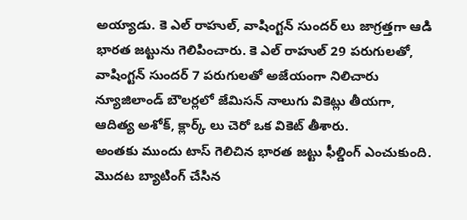అయ్యాడు. కె ఎల్ రాహుల్, వాషింగ్టన్ సుందర్ లు జాగ్రత్తగా ఆడి భారత జట్టును గెలిపించారు. కె ఎల్ రాహుల్ 29 పరుగులతో, వాషింగ్టన్ సుందర్ 7 పరుగులతో అజేయంగా నిలిచారు
న్యూజిలాండ్ బౌలర్లలో జేమిసన్ నాలుగు వికెట్లు తీయగా, ఆదిత్య అశోక్, క్లార్క్ లు చెరో ఒక వికెట్ తీశారు.
అంతకు ముందు టాస్ గెలిచిన భారత జట్టు ఫీల్డింగ్ ఎంచుకుంది. మొదట బ్యాటింగ్ చేసిన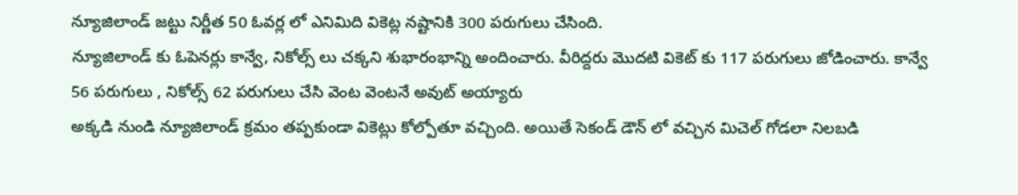న్యూజిలాండ్ జట్టు నిర్ణీత 50 ఓవర్ల లో ఎనిమిది వికెట్ల నష్టానికి 300 పరుగులు చేసింది.
న్యూజిలాండ్ కు ఓపెనర్లు కాన్వే, నికోల్స్ లు చక్కని శుభారంభాన్ని అందించారు. వీరిద్దరు మొదటి వికెట్ కు 117 పరుగులు జోడించారు. కాన్వే 56 పరుగులు , నికోల్స్ 62 పరుగులు చేసి వెంట వెంటనే అవుట్ అయ్యారు
అక్కడి నుండి న్యూజిలాండ్ క్రమం తప్పకుండా వికెట్లు కోల్పోతూ వచ్చింది. అయితే సెకండ్ డౌన్ లో వచ్చిన మిచెల్ గోడలా నిలబడి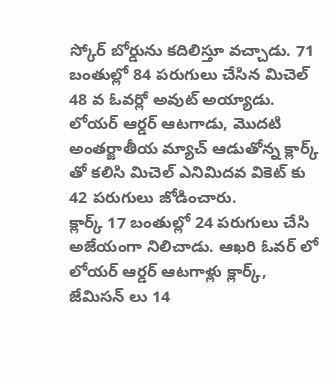స్కోర్ బోర్డును కదిలిస్తూ వచ్చాడు. 71 బంతుల్లో 84 పరుగులు చేసిన మిచెల్ 48 వ ఓవర్లో అవుట్ అయ్యాడు. లోయర్ ఆర్డర్ ఆటగాడు, మొదటి అంతర్జాతీయ మ్యాచ్ ఆడుతోన్న క్లార్క్ తో కలిసి మిచెల్ ఎనిమిదవ వికెట్ కు 42 పరుగులు జోడించారు.
క్లార్క్ 17 బంతుల్లో 24 పరుగులు చేసి అజేయంగా నిలిచాడు. ఆఖరి ఓవర్ లో లోయర్ ఆర్డర్ ఆటగాళ్లు క్లార్క్, జేమిసన్ లు 14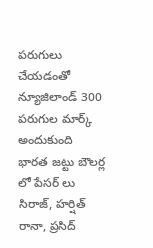పరుగులు చేయడంతో న్యూజిలాండ్ 300 పరుగుల మార్క్ అందుకుంది
భారత జట్టు బౌలర్ల లో పేసర్ లు సిరాజ్, హర్షిత్ రానా, ప్రసిద్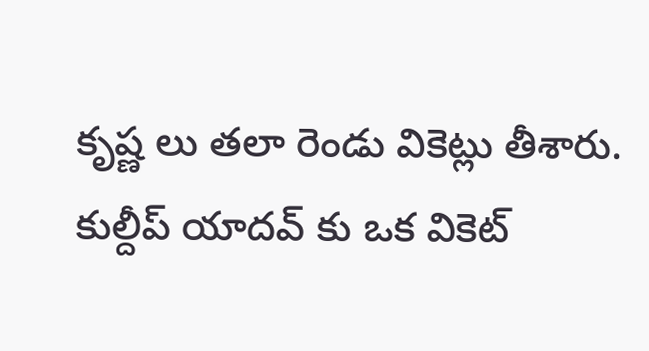కృష్ణ లు తలా రెండు వికెట్లు తీశారు. కుల్దీప్ యాదవ్ కు ఒక వికెట్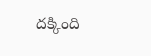దక్కింది